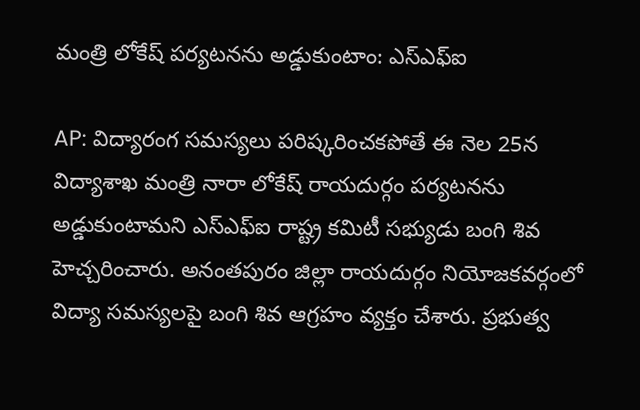మంత్రి లోకేష్ పర్యటనను అడ్డుకుంటాం: ఎస్ఎఫ్ఐ

AP: విద్యారంగ సమస్యలు పరిష్కరించకపోతే ఈ నెల 25న విద్యాశాఖ మంత్రి నారా లోకేష్ రాయదుర్గం పర్యటనను అడ్డుకుంటామని ఎస్ఎఫ్ఐ రాష్ట్ర కమిటీ సభ్యుడు బంగి శివ హెచ్చరించారు. అనంతపురం జిల్లా రాయదుర్గం నియోజకవర్గంలో విద్యా సమస్యలపై బంగి శివ ఆగ్రహం వ్యక్తం చేశారు. ప్రభుత్వ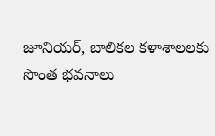జూనియర్, బాలికల కళాశాలలకు సొంత భవనాలు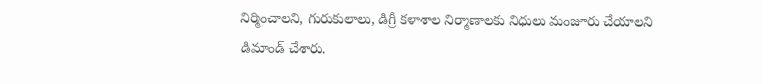నిర్మించాలని, గురుకులాలు, డిగ్రీ కళాశాల నిర్మాణాలకు నిధులు మంజూరు చేయాలని డిమాండ్ చేశారు.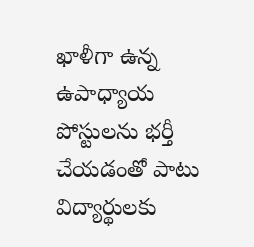ఖాళీగా ఉన్న ఉపాధ్యాయ పోస్టులను భర్తీ చేయడంతో పాటు విద్యార్థులకు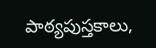పాఠ్యపుస్తకాలు,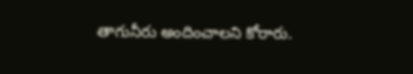తాగునీరు అందించాలని కోరారు.